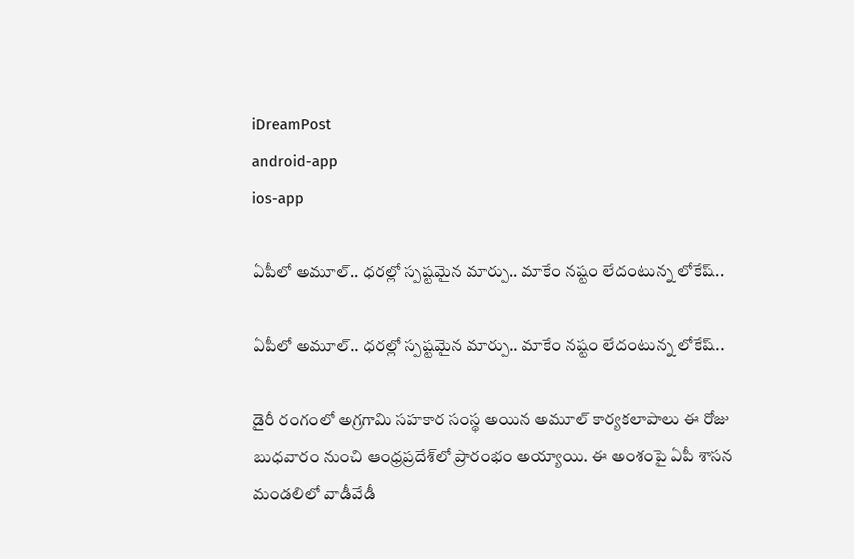iDreamPost
android-app
ios-app

ఏపీలో అమూల్‌.. ధరల్లో స్పష్టమైన మార్పు.. మాకేం నష్టం లేదంటున్న లోకేష్‌..

ఏపీలో అమూల్‌.. ధరల్లో స్పష్టమైన మార్పు.. మాకేం నష్టం లేదంటున్న లోకేష్‌..

డైరీ రంగంలో అగ్రగామి సహకార సంస్థ అయిన అమూల్‌ కార్యకలాపాలు ఈ రోజు బుధవారం నుంచి ఆంధ్రప్రదేశ్‌లో ప్రారంభం అయ్యాయి. ఈ అంశంపై ఏపీ శాసన మండలిలో వాడీవేడీ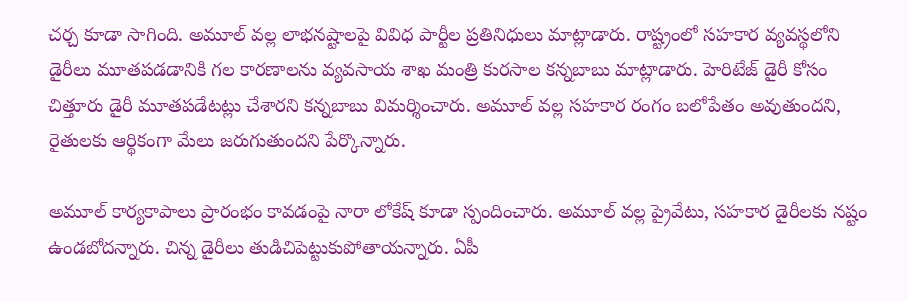చర్చ కూడా సాగింది. అమూల్‌ వల్ల లాభనష్టాలపై వివిధ పార్టీల ప్రతినిధులు మాట్లాడారు. రాష్ట్రంలో సహకార వ్యవస్థలోని డైరీలు మూతపడడానికి గల కారణాలను వ్యవసాయ శాఖ మంత్రి కురసాల కన్నబాబు మాట్లాడారు. హెరిటేజ్‌ డైరీ కోసం చిత్తూరు డైరీ మూతపడేటట్లు చేశారని కన్నబాబు విమర్శించారు. అమూల్‌ వల్ల సహకార రంగం బలోపేతం అవుతుందని, రైతులకు ఆర్థికంగా మేలు జరుగుతుందని పేర్కొన్నారు.

అమూల్‌ కార్యకాపాలు ప్రారంభం కావడంపై నారా లోకేష్‌ కూడా స్పందించారు. అమూల్‌ వల్ల ప్రైవేటు, సహకార డైరీలకు నష్టం ఉండబోదన్నారు. చిన్న డైరీలు తుడిచిపెట్టుకుపోతాయన్నారు. ఏపీ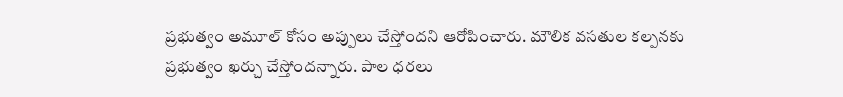ప్రభుత్వం అమూల్‌ కోసం అప్పులు చేస్తోందని ఆరోపించారు. మౌలిక వసతుల కల్పనకు ప్రభుత్వం ఖర్చు చేస్తోందన్నారు. పాల ధరలు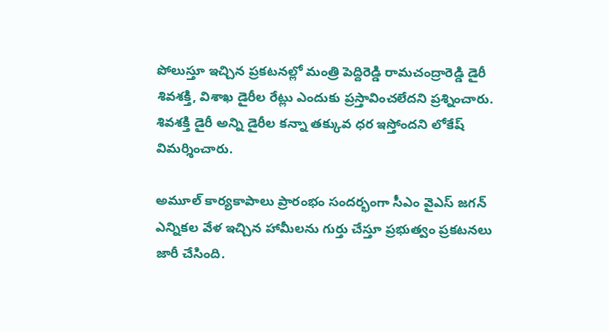పోలుస్తూ ఇచ్చిన ప్రకటనల్లో మంత్రి పెద్దిరెడ్డి రామచంద్రారెడ్డి డైరీ శివశక్తి, విశాఖ డైరీల రేట్లు ఎందుకు ప్రస్తావించలేదని ప్రశ్నించారు. శివశక్తి డైరీ అన్ని డైరీల కన్నా తక్కువ ధర ఇస్తోందని లోకేష్‌ విమర్శించారు.

అమూల్‌ కార్యకాపాలు ప్రారంభం సందర్భంగా సీఎం వైఎస్‌ జగన్‌ ఎన్నికల వేళ ఇచ్చిన హామీలను గుర్తు చేస్తూ ప్రభుత్వం ప్రకటనలు జారీ చేసింది.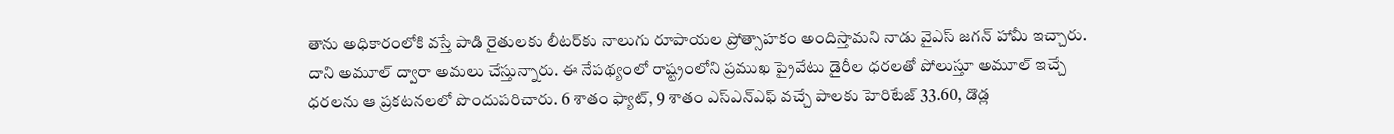తాను అధికారంలోకి వస్తే పాడి రైతులకు లీటర్‌కు నాలుగు రూపాయల ప్రోత్సాహకం అందిస్తామని నాడు వైఎస్‌ జగన్‌ హామీ ఇచ్చారు. దాని అమూల్‌ ద్వారా అమలు చేస్తున్నారు. ఈ నేపథ్యంలో రాష్ట్రంలోని ప్రముఖ ప్రైవేటు డైరీల ధరలతో పోలుస్తూ అమూల్‌ ఇచ్చే ధరలను ఆ ప్రకటనలలో పొందుపరిచారు. 6 శాతం ఫ్యాట్, 9 శాతం ఎస్‌ఎన్‌ఎఫ్‌ వచ్చే పాలకు హెరిటేజ్‌ 33.60, డొడ్ల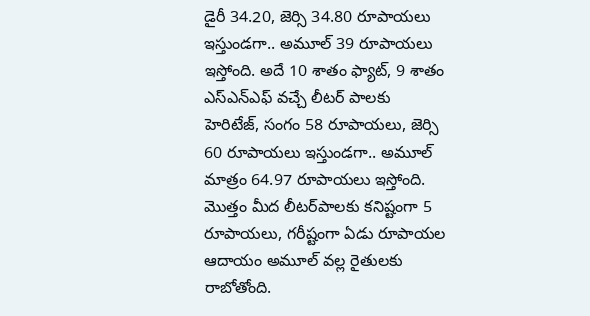డైరీ 34.20, జెర్సి 34.80 రూపాయలు ఇస్తుండగా.. అమూల్‌ 39 రూపాయలు ఇస్తోంది. అదే 10 శాతం ఫ్యాట్, 9 శాతం ఎస్‌ఎన్‌ఎఫ్‌ వచ్చే లీటర్‌ పాలకు హెరిటేజ్, సంగం 58 రూపాయలు, జెర్సి 60 రూపాయలు ఇస్తుండగా.. అమూల్‌ మాత్రం 64.97 రూపాయలు ఇస్తోంది. మొత్తం మీద లీటర్‌పాలకు కనిష్టంగా 5 రూపాయలు, గరీష్టంగా ఏడు రూపాయల ఆదాయం అమూల్‌ వల్ల రైతులకు రాబోతోంది.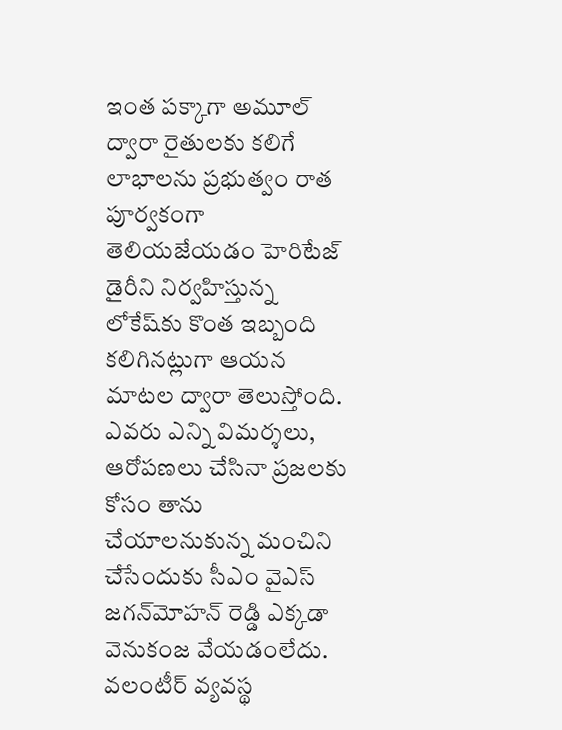ఇంత పక్కాగా అమూల్‌ ద్వారా రైతులకు కలిగే లాభాలను ప్రభుత్వం రాత పూర్వకంగా తెలియజేయడం హెరిటేజ్‌ డైరీని నిర్వహిస్తున్న లోకేష్‌కు కొంత ఇబ్బంది కలిగినట్లుగా ఆయన మాటల ద్వారా తెలుస్తోంది. ఎవరు ఎన్ని విమర్శలు, ఆరోపణలు చేసినా ప్రజలకు కోసం తాను చేయాలనుకున్న మంచిని చేసేందుకు సీఎం వైఎస్‌ జగన్‌మోహన్‌ రెడ్డి ఎక్కడా వెనుకంజ వేయడంలేదు. వలంటీర్‌ వ్యవస్థ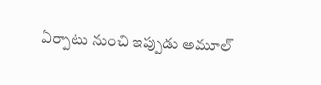ఏర్పాటు నుంచి ఇప్పుడు అమూల్‌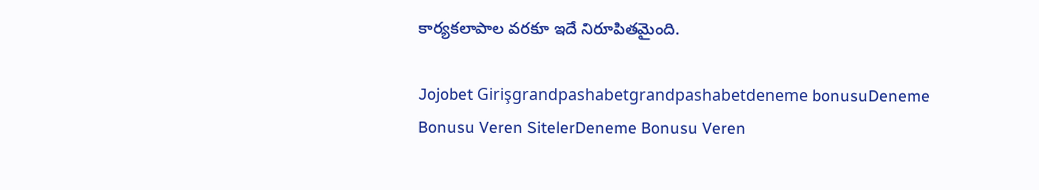కార్యకలాపాల వరకూ ఇదే నిరూపితమైంది.

Jojobet Girişgrandpashabetgrandpashabetdeneme bonusuDeneme Bonusu Veren SitelerDeneme Bonusu Veren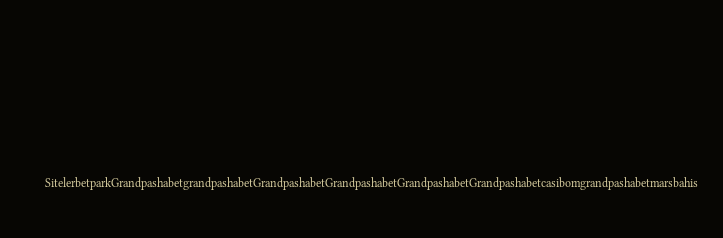SitelerbetparkGrandpashabetgrandpashabetGrandpashabetGrandpashabetGrandpashabetGrandpashabetcasibomgrandpashabetmarsbahis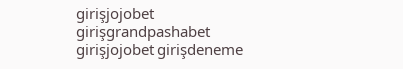girişjojobet girişgrandpashabet girişjojobet girişdeneme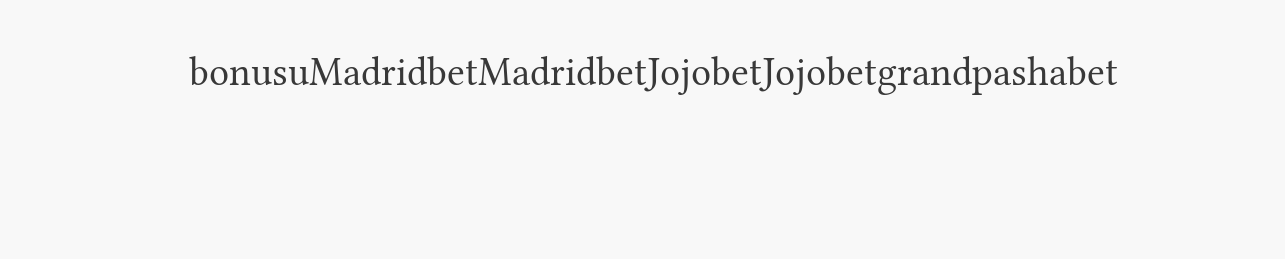bonusuMadridbetMadridbetJojobetJojobetgrandpashabet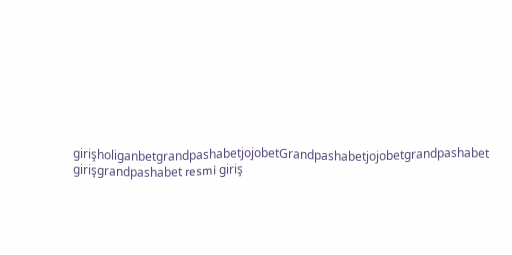girişholiganbetgrandpashabetjojobetGrandpashabetjojobetgrandpashabet girişgrandpashabet resmi giriş